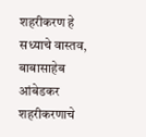शहरीकरण हे सध्याचे वास्तव, बाबासाहेब आंबेडकर शहरीकरणाचे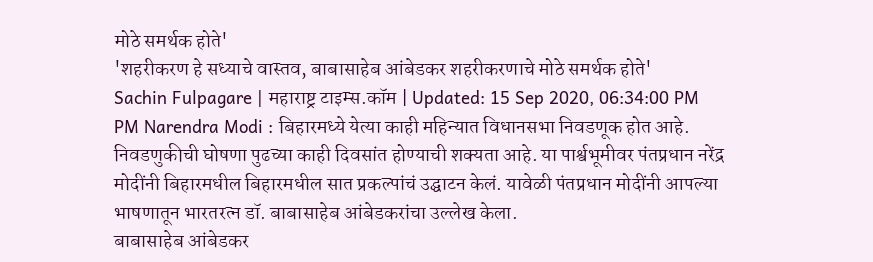मोठे समर्थक होते'
'शहरीकरण हे सध्याचे वास्तव, बाबासाहेब आंबेडकर शहरीकरणाचे मोठे समर्थक होते'
Sachin Fulpagare | महाराष्ट्र टाइम्स.कॉम | Updated: 15 Sep 2020, 06:34:00 PM
PM Narendra Modi : बिहारमध्ये येत्या काही महिन्यात विधानसभा निवडणूक होत आहे. निवडणुकीची घोषणा पुढच्या काही दिवसांत होण्याची शक्यता आहे. या पार्श्वभूमीवर पंतप्रधान नरेंद्र मोदींनी बिहारमधील बिहारमधील सात प्रकल्पांचं उद्घाटन केलं. यावेळी पंतप्रधान मोदींनी आपल्या भाषणातून भारतरत्न डॉ. बाबासाहेब आंबेडकरांचा उल्लेख केला.
बाबासाहेब आंबेडकर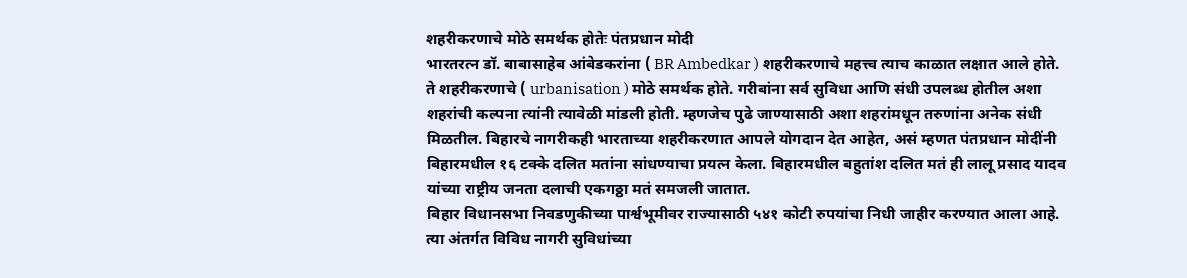शहरीकरणाचे मोठे समर्थक होतेः पंतप्रधान मोदी
भारतरत्न डॉ. बाबासाहेब आंबेडकरांना ( BR Ambedkar ) शहरीकरणाचे महत्त्व त्याच काळात लक्षात आले होते. ते शहरीकरणाचे ( urbanisation ) मोठे समर्थक होते. गरीबांना सर्व सुविधा आणि संधी उपलब्ध होतील अशा शहरांची कल्पना त्यांनी त्यावेळी मांडली होती. म्हणजेच पुढे जाण्यासाठी अशा शहरांमधून तरुणांना अनेक संधी मिळतील. बिहारचे नागरीकही भारताच्या शहरीकरणात आपले योगदान देत आहेत, असं म्हणत पंतप्रधान मोदींनी बिहारमधील १६ टक्के दलित मतांना सांधण्याचा प्रयत्न केला. बिहारमधील बहुतांश दलित मतं ही लालू प्रसाद यादव यांच्या राष्ट्रीय जनता दलाची एकगठ्ठा मतं समजली जातात.
बिहार विधानसभा निवडणुकीच्या पार्श्वभूमीवर राज्यासाठी ५४१ कोटी रुपयांचा निधी जाहीर करण्यात आला आहे. त्या अंतर्गत विविध नागरी सुविधांच्या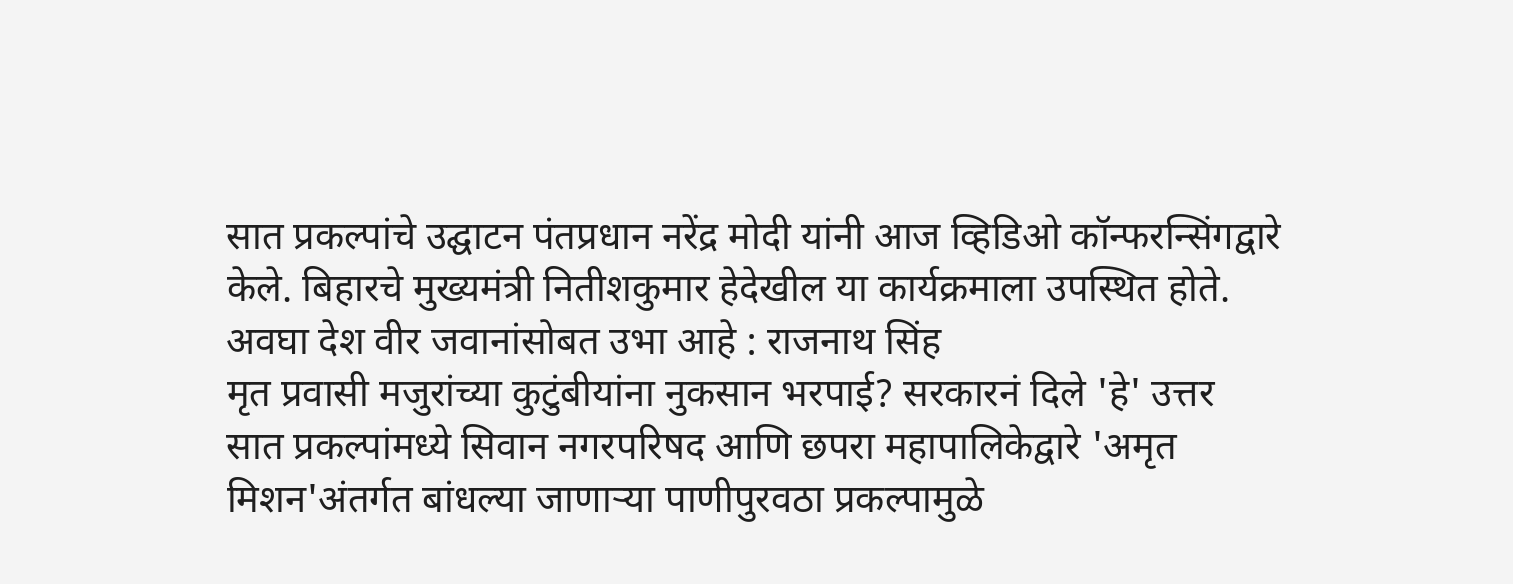सात प्रकल्पांचे उद्घाटन पंतप्रधान नरेंद्र मोदी यांनी आज व्हिडिओ कॉन्फरन्सिंगद्वारे केले. बिहारचे मुख्यमंत्री नितीशकुमार हेदेखील या कार्यक्रमाला उपस्थित होते.
अवघा देश वीर जवानांसोबत उभा आहे : राजनाथ सिंह
मृत प्रवासी मजुरांच्या कुटुंबीयांना नुकसान भरपाई? सरकारनं दिले 'हे' उत्तर
सात प्रकल्पांमध्ये सिवान नगरपरिषद आणि छपरा महापालिकेद्वारे 'अमृत मिशन'अंतर्गत बांधल्या जाणाऱ्या पाणीपुरवठा प्रकल्पामुळे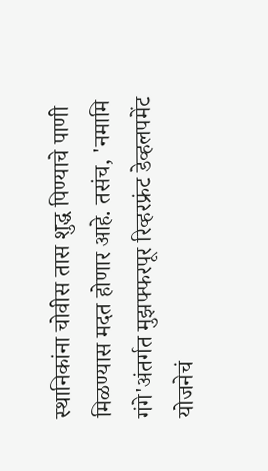स्थानिकांना चोवीस तास शुद्ध पिण्याचे पाणी मिळण्यास मदत होणार आहे. तसंच, 'नमामि गंगे'अंतर्गत मुझफ्फरपूर रिव्हरफ्रंट डेव्हलपमेंट योजनेचं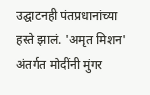उद्घाटनही पंतप्रधानांच्या हस्ते झालं. 'अमृत मिशन' अंतर्गत मोदींनी मुंगर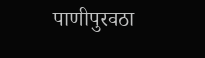पाणीपुरवठा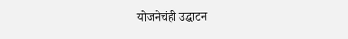योजनेचंही उद्घाटन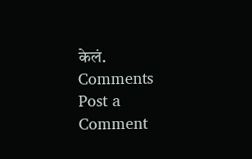केलं.
Comments
Post a Comment